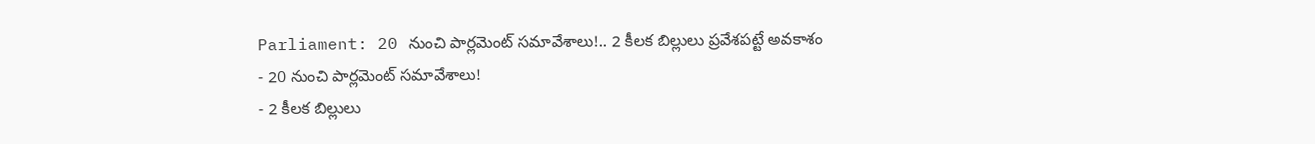Parliament: 20 నుంచి పార్లమెంట్ సమావేశాలు!.. 2 కీలక బిల్లులు ప్రవేశపట్టే అవకాశం
- 20 నుంచి పార్లమెంట్ సమావేశాలు!
- 2 కీలక బిల్లులు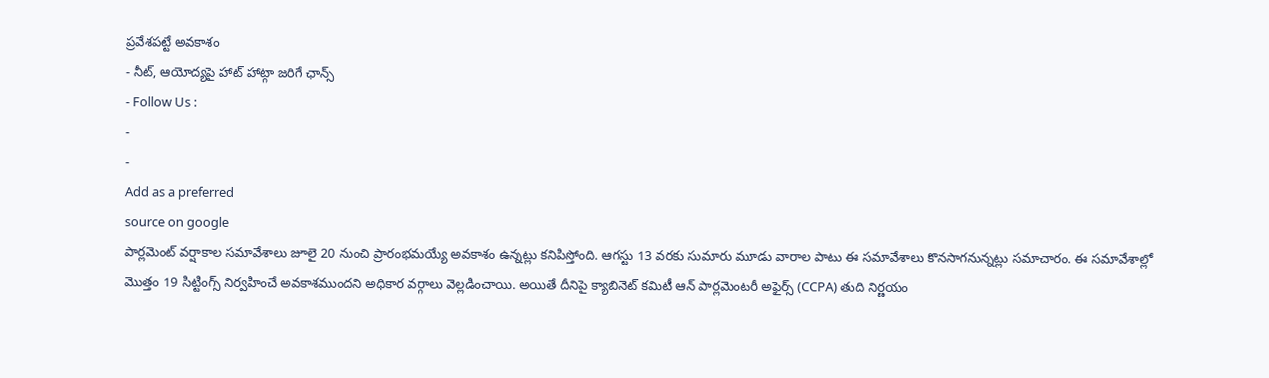ప్రవేశపట్టే అవకాశం
- నీట్, ఆయోద్యపై హాట్ హాట్గా జరిగే ఛాన్స్
- Follow Us :
-
-
Add as a preferred
source on google
పార్లమెంట్ వర్షాకాల సమావేశాలు జూలై 20 నుంచి ప్రారంభమయ్యే అవకాశం ఉన్నట్లు కనిపిస్తోంది. ఆగస్టు 13 వరకు సుమారు మూడు వారాల పాటు ఈ సమావేశాలు కొనసాగనున్నట్లు సమాచారం. ఈ సమావేశాల్లో మొత్తం 19 సిట్టింగ్స్ నిర్వహించే అవకాశముందని అధికార వర్గాలు వెల్లడించాయి. అయితే దీనిపై క్యాబినెట్ కమిటీ ఆన్ పార్లమెంటరీ అఫైర్స్ (CCPA) తుది నిర్ణయం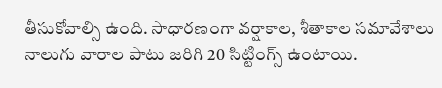తీసుకోవాల్సి ఉంది. సాధారణంగా వర్షాకాల, శీతాకాల సమావేశాలు నాలుగు వారాల పాటు జరిగి 20 సిట్టింగ్స్ ఉంటాయి.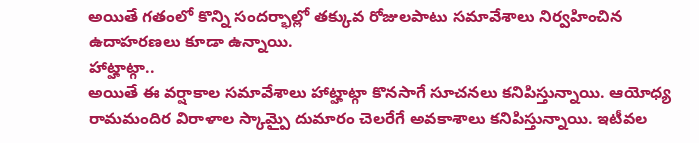అయితే గతంలో కొన్ని సందర్భాల్లో తక్కువ రోజులపాటు సమావేశాలు నిర్వహించిన ఉదాహరణలు కూడా ఉన్నాయి.
హాట్హాట్గా..
అయితే ఈ వర్షాకాల సమావేశాలు హాట్హాట్గా కొనసాగే సూచనలు కనిపిస్తున్నాయి. ఆయోధ్య రామమందిర విరాళాల స్కామ్పై దుమారం చెలరేగే అవకాశాలు కనిపిస్తున్నాయి. ఇటీవల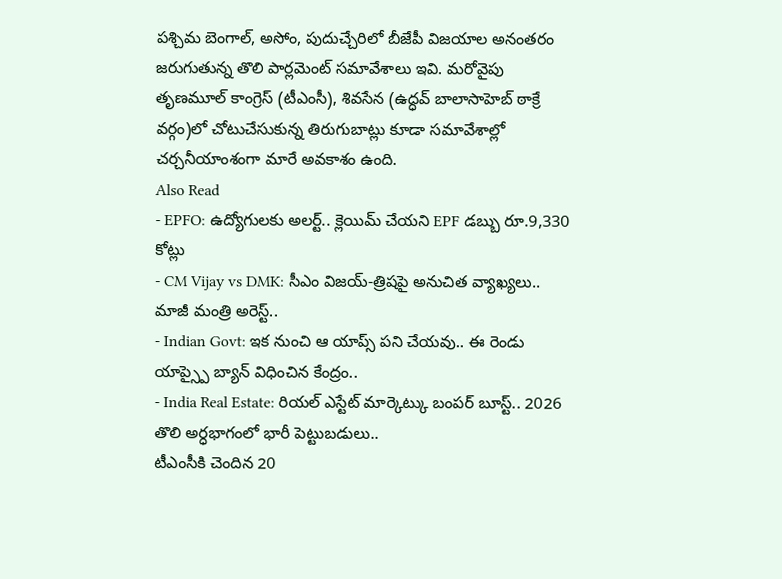పశ్చిమ బెంగాల్, అసోం, పుదుచ్చేరిలో బీజేపీ విజయాల అనంతరం జరుగుతున్న తొలి పార్లమెంట్ సమావేశాలు ఇవి. మరోవైపు తృణమూల్ కాంగ్రెస్ (టీఎంసీ), శివసేన (ఉద్ధవ్ బాలాసాహెబ్ ఠాక్రే వర్గం)లో చోటుచేసుకున్న తిరుగుబాట్లు కూడా సమావేశాల్లో చర్చనీయాంశంగా మారే అవకాశం ఉంది.
Also Read
- EPFO: ఉద్యోగులకు అలర్ట్.. క్లెయిమ్ చేయని EPF డబ్బు రూ.9,330 కోట్లు
- CM Vijay vs DMK: సీఎం విజయ్-త్రిషపై అనుచిత వ్యాఖ్యలు.. మాజీ మంత్రి అరెస్ట్..
- Indian Govt: ఇక నుంచి ఆ యాప్స్ పని చేయవు.. ఈ రెండు యాప్స్పై బ్యాన్ విధించిన కేంద్రం..
- India Real Estate: రియల్ ఎస్టేట్ మార్కెట్కు బంపర్ బూస్ట్.. 2026 తొలి అర్ధభాగంలో భారీ పెట్టుబడులు..
టీఎంసీకి చెందిన 20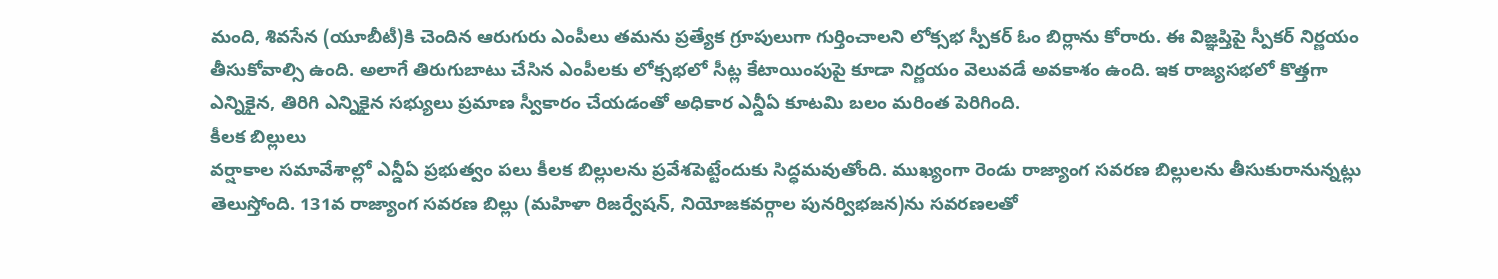మంది, శివసేన (యూబీటీ)కి చెందిన ఆరుగురు ఎంపీలు తమను ప్రత్యేక గ్రూపులుగా గుర్తించాలని లోక్సభ స్పీకర్ ఓం బిర్లాను కోరారు. ఈ విజ్ఞప్తిపై స్పీకర్ నిర్ణయం తీసుకోవాల్సి ఉంది. అలాగే తిరుగుబాటు చేసిన ఎంపీలకు లోక్సభలో సీట్ల కేటాయింపుపై కూడా నిర్ణయం వెలువడే అవకాశం ఉంది. ఇక రాజ్యసభలో కొత్తగా ఎన్నికైన, తిరిగి ఎన్నికైన సభ్యులు ప్రమాణ స్వీకారం చేయడంతో అధికార ఎన్డీఏ కూటమి బలం మరింత పెరిగింది.
కీలక బిల్లులు
వర్షాకాల సమావేశాల్లో ఎన్డీఏ ప్రభుత్వం పలు కీలక బిల్లులను ప్రవేశపెట్టేందుకు సిద్ధమవుతోంది. ముఖ్యంగా రెండు రాజ్యాంగ సవరణ బిల్లులను తీసుకురానున్నట్లు తెలుస్తోంది. 131వ రాజ్యాంగ సవరణ బిల్లు (మహిళా రిజర్వేషన్, నియోజకవర్గాల పునర్విభజన)ను సవరణలతో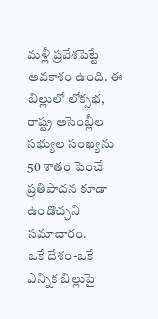మళ్లీ ప్రవేశపెట్టే అవకాశం ఉంది. ఈ బిల్లులో లోక్సభ, రాష్ట్ర అసెంబ్లీల సభ్యుల సంఖ్యను 50 శాతం పెంచే ప్రతిపాదన కూడా ఉండొచ్చని సమాచారం.
ఒకే దేశం-ఒకే ఎన్నిక బిల్లుపై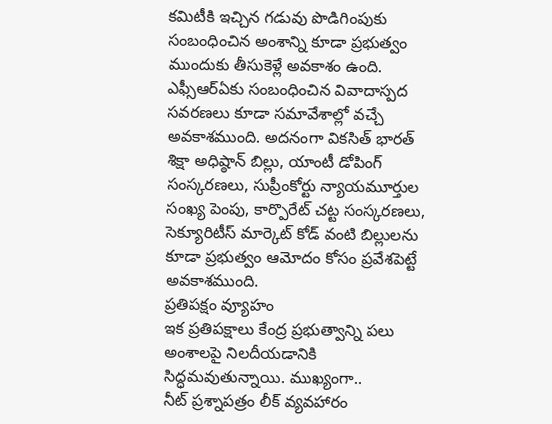కమిటీకి ఇచ్చిన గడువు పొడిగింపుకు సంబంధించిన అంశాన్ని కూడా ప్రభుత్వం ముందుకు తీసుకెళ్లే అవకాశం ఉంది. ఎఫ్సీఆర్ఏకు సంబంధించిన వివాదాస్పద సవరణలు కూడా సమావేశాల్లో వచ్చే అవకాశముంది. అదనంగా వికసిత్ భారత్ శిక్షా అధిష్ఠాన్ బిల్లు, యాంటీ డోపింగ్ సంస్కరణలు, సుప్రీంకోర్టు న్యాయమూర్తుల సంఖ్య పెంపు, కార్పొరేట్ చట్ట సంస్కరణలు, సెక్యూరిటీస్ మార్కెట్ కోడ్ వంటి బిల్లులను కూడా ప్రభుత్వం ఆమోదం కోసం ప్రవేశపెట్టే అవకాశముంది.
ప్రతిపక్షం వ్యూహం
ఇక ప్రతిపక్షాలు కేంద్ర ప్రభుత్వాన్ని పలు అంశాలపై నిలదీయడానికి సిద్ధమవుతున్నాయి. ముఖ్యంగా..
నీట్ ప్రశ్నాపత్రం లీక్ వ్యవహారం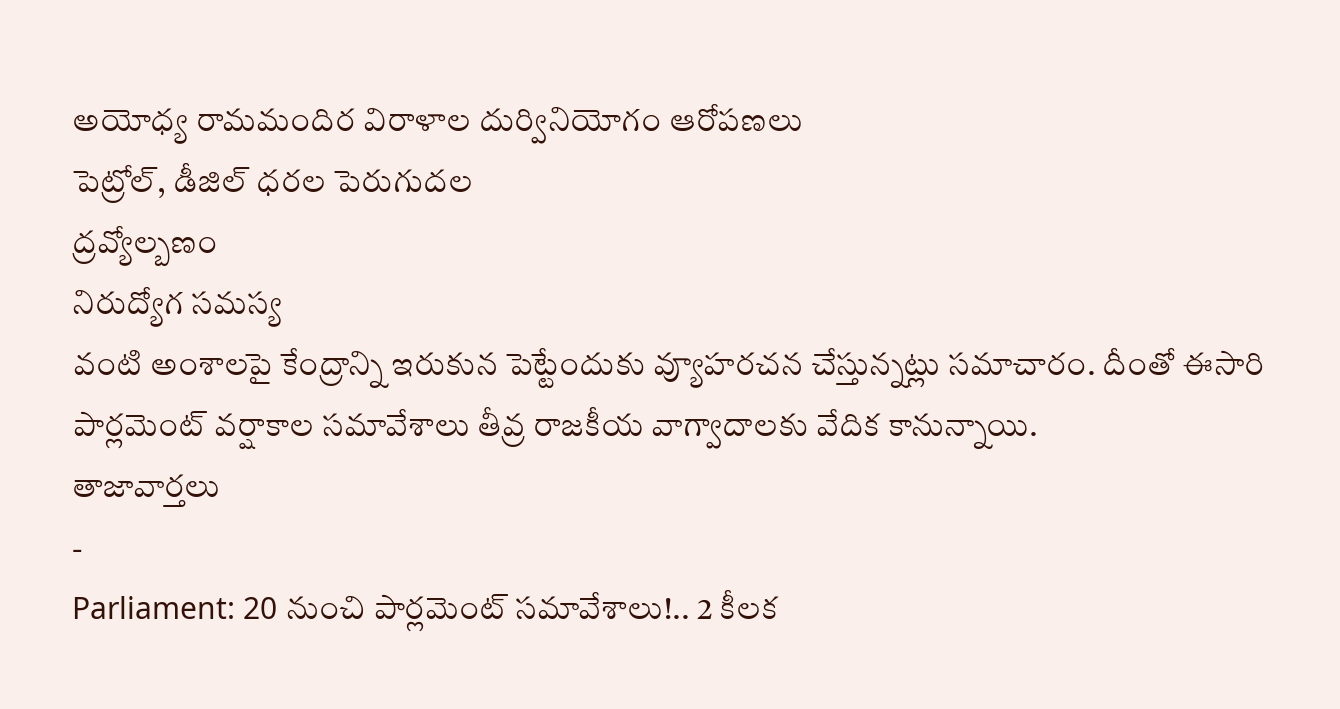అయోధ్య రామమందిర విరాళాల దుర్వినియోగం ఆరోపణలు
పెట్రోల్, డీజిల్ ధరల పెరుగుదల
ద్రవ్యోల్బణం
నిరుద్యోగ సమస్య
వంటి అంశాలపై కేంద్రాన్ని ఇరుకున పెట్టేందుకు వ్యూహరచన చేస్తున్నట్లు సమాచారం. దీంతో ఈసారి పార్లమెంట్ వర్షాకాల సమావేశాలు తీవ్ర రాజకీయ వాగ్వాదాలకు వేదిక కానున్నాయి.
తాజావార్తలు
-
Parliament: 20 నుంచి పార్లమెంట్ సమావేశాలు!.. 2 కీలక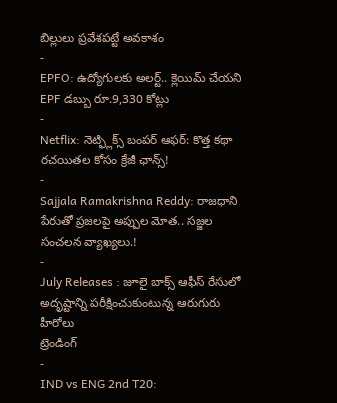బిల్లులు ప్రవేశపట్టే అవకాశం
-
EPFO: ఉద్యోగులకు అలర్ట్.. క్లెయిమ్ చేయని EPF డబ్బు రూ.9,330 కోట్లు
-
Netflix: నెట్ఫ్లిక్స్ బంపర్ ఆఫర్: కొత్త కథా రచయితల కోసం క్రేజీ ఛాన్స్!
-
Sajjala Ramakrishna Reddy: రాజధాని పేరుతో ప్రజలపై అప్పుల మోత.. సజ్జల సంచలన వ్యాఖ్యలు.!
-
July Releases : జూలై బాక్స్ ఆఫీస్ రేసులో అదృష్టాన్ని పరీక్షించుకుంటున్న ఆరుగురు హీరోలు
ట్రెండింగ్
-
IND vs ENG 2nd T20: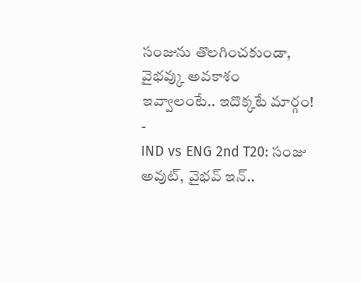సంజును తొలగించకుండా, వైభవ్కు అవకాశం ఇవ్వాలంటే.. ఇదొక్కటే మార్గం!
-
IND vs ENG 2nd T20: సంజు అవుట్, వైభవ్ ఇన్..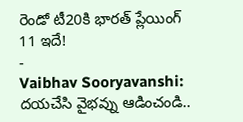రెండో టీ20కి భారత్ ప్లేయింగ్ 11 ఇదే!
-
Vaibhav Sooryavanshi: దయచేసి వైభవ్ను ఆడించండి..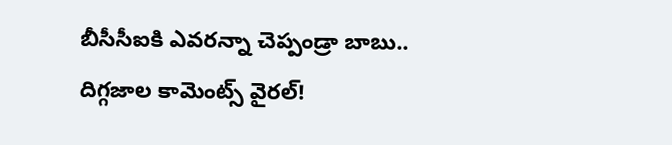బీసీసీఐకి ఎవరన్నా చెప్పండ్రా బాబు.. దిగ్గజాల కామెంట్స్ వైరల్!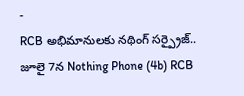-
RCB అభిమానులకు నథింగ్ సర్ప్రైజ్.. జూలై 7న Nothing Phone (4b) RCB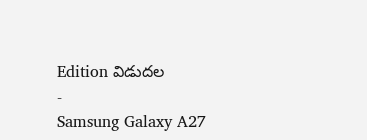Edition విడుదల
-
Samsung Galaxy A27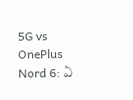5G vs OnePlus Nord 6: ఏ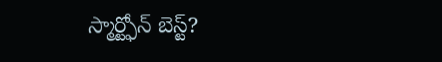స్మార్ట్ఫోన్ బెస్ట్?